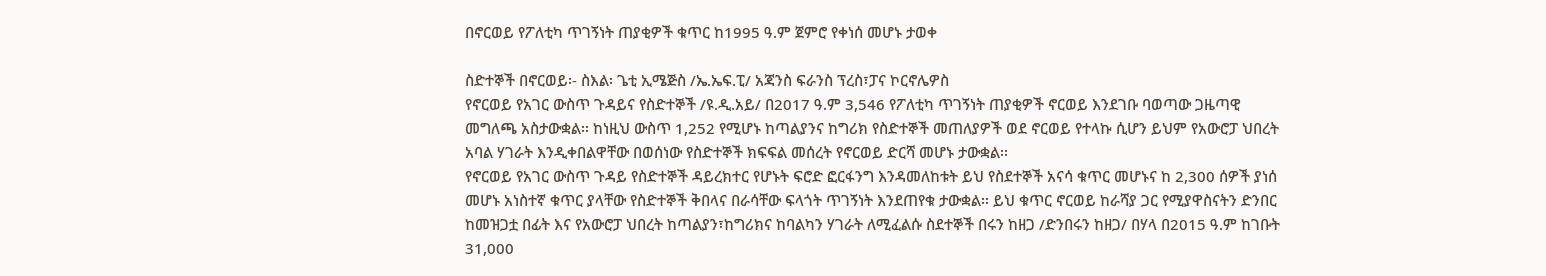በኖርወይ የፖለቲካ ጥገኝነት ጠያቂዎች ቁጥር ከ1995 ዓ.ም ጀምሮ የቀነሰ መሆኑ ታወቀ

ስድተኞች በኖርወይ፡- ስእል፡ ጌቲ ኢሜጅስ /ኤ.ኤፍ.ፒ/ አጃንስ ፍራንስ ፕረስ፣ፓና ኮርኖሌዎስ
የኖርወይ የአገር ውስጥ ጉዳይና የስድተኞች /ዩ.ዲ.አይ/ በ2017 ዓ.ም 3,546 የፖለቲካ ጥገኝነት ጠያቂዎች ኖርወይ እንደገቡ ባወጣው ጋዜጣዊ መግለጫ አስታውቋል፡፡ ከነዚህ ውስጥ 1,252 የሚሆኑ ከጣልያንና ከግሪክ የስድተኞች መጠለያዎች ወደ ኖርወይ የተላኩ ሲሆን ይህም የአውሮፓ ህበረት አባል ሃገራት እንዲቀበልዋቸው በወሰነው የስድተኞች ክፍፍል መሰረት የኖርወይ ድርሻ መሆኑ ታውቋል፡፡
የኖርወይ የአገር ውስጥ ጉዳይ የስድተኞች ዳይረክተር የሆኑት ፍሮድ ፎርፋንግ እንዳመለከቱት ይህ የስደተኞች አናሳ ቁጥር መሆኑና ከ 2,300 ሰዎች ያነሰ መሆኑ አነስተኛ ቁጥር ያላቸው የስድተኞች ቅበላና በራሳቸው ፍላጎት ጥገኝነት እንደጠየቁ ታውቋል፡፡ ይህ ቁጥር ኖርወይ ከራሻያ ጋር የሚያዋስናትን ድንበር ከመዝጋቷ በፊት እና የአውሮፓ ህበረት ከጣልያን፣ከግሪክና ከባልካን ሃገራት ለሚፈልሱ ስደተኞች በሩን ከዘጋ /ድንበሩን ከዘጋ/ በሃላ በ2015 ዓ.ም ከገቡት 31,000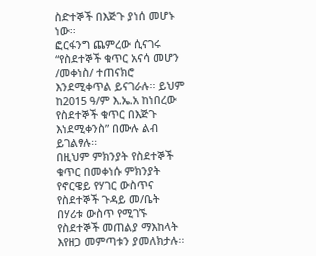ስድተኞች በእጅጉ ያነሰ መሆኑ ነው፡፡
ፎርፋንግ ጨምረው ሲናገሩ “የስደተኞች ቁጥር አናሳ መሆን /መቀነስ/ ተጠናክሮ እንደሚቀጥል ይናገራሉ፡፡ ይህም ከ2015 ዓ/ም እ.ኤ.አ ከነበረው የስደተኞች ቁጥር በእጅጉ እነደሚቀንስ” በሙሉ ልብ ይገልፃሉ፡፡
በዚህም ምክንያት የስደተኞች ቁጥር በመቀነሱ ምክንያት የኖርዌይ የሃገር ውስጥና የስደተኞች ጉዳይ መ/ቤት በሃሪቱ ውስጥ የሚገኙ የስደተኞች መጠልያ ማእከላት እየዘጋ መምጣቱን ያመለክታሉ፡፡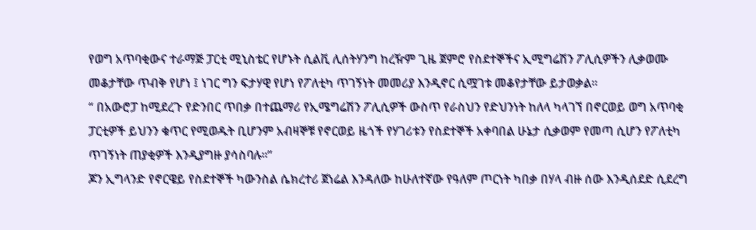የወግ አጥባቂውና ተራማጅ ፓርቲ ሚኒስቴር የሆኑት ሲልቪ ሊሰትሃንግ ከረዥም ጊዜ ጀምሮ የስደተኞችና ኢሚግሬሽን ፖሊሲዎችን ሊቃወሙ መቆታቸው ጥብቅ የሆነ ፤ ነገር ግን ፍታሃዊ የሆነ የፖለቲካ ጥገኝነት መመሪያ እንዲኖር ሲሟገቱ መቆየታቸው ይታወቃል፡፡
“ በአውሮፓ ከሚደረጉ የድንበር ጥበቃ በተጨማሪ የኢሜግሬሽን ፖሊሲዎች ውስጥ የራስህን የድህንነት ከለላ ካላገኘ በኖርወይ ወግ አጥባቂ ፓርቲዎች ይህንን ቁጥር የሚወዱት ቢሆንም አብዛኞቹ የኖርወይ ዜጎች የሃገሪቱን የስደተኞች አቀባበል ሁኔታ ሲቃወም የመጣ ሲሆን የፖለቲካ ጥገኝነት ጠያቂዎች እንዲያግዙ ያሳስባሉ፡፡”
ጆን ኢግላንድ የኖርዌይ የስደተኞች ካውንስል ሴክረተሪ ጀነሬል እንዳለው ከሁለተኛው የዓለም ጦርነት ካበቃ በሃላ ብዙ ሰው እንዲሰደድ ሲደረግ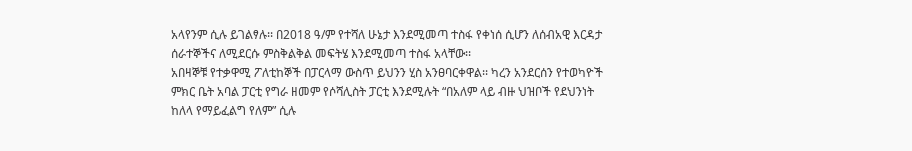አላየንም ሲሉ ይገልፃሉ፡፡ በ2018 ዓ/ም የተሻለ ሁኔታ እንደሚመጣ ተስፋ የቀነሰ ሲሆን ለሰብአዊ እርዳታ ሰራተኞችና ለሚደርሱ ምስቅልቅል መፍትሄ እንደሚመጣ ተስፋ አላቸው፡፡
አበዛኞቹ የተቃዋሚ ፖለቲከኞች በፓርላማ ውስጥ ይህንን ሂስ አንፀባርቀዋል፡፡ ካረን አንደርሰን የተወካዮች ምክር ቤት አባል ፓርቲ የግራ ዘመም የሶሻሊስት ፓርቲ እንደሚሉት “በአለም ላይ ብዙ ህዝቦች የደህንነት ከለላ የማይፈልግ የለም” ሲሉ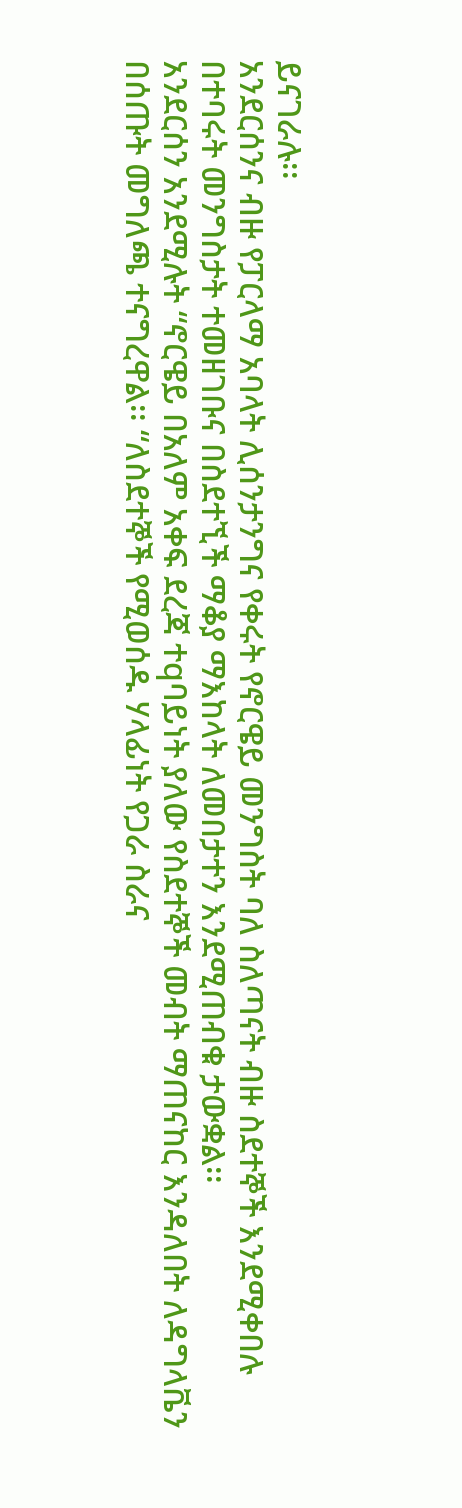ይናገራሉ፡፡
አንደርሰንና ብዙ የፓርላማ አባላት ሊሰንታንግና የቀሩት የኖርዌይ መንግስት ባለ ስለጣናት ብዙ ስደተኞች እንደሚቀበሉ በተባሩት መንግስታት ተመዘገቡና በስደተኚች ማቆያ ማእከላት ለመበታተን እንደሚጠብቁ ታውቋል፡፡
አንደርሰን አንደሚሉት “ኖርዌይ በአለም አቀፍ ደረጃ ተqባይነት ያለው የስደተኞች መብት ማጠናከር እንዳለበት ለዳግላቬን በሰጡት መግለጫ ተናግረዋል፡፡ “ለስደተኞች የሚወሰዱ ሃላፊነት የጋራ ስራና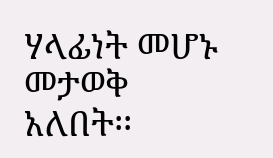ሃላፊነት መሆኑ መታወቅ አለበት፡፡